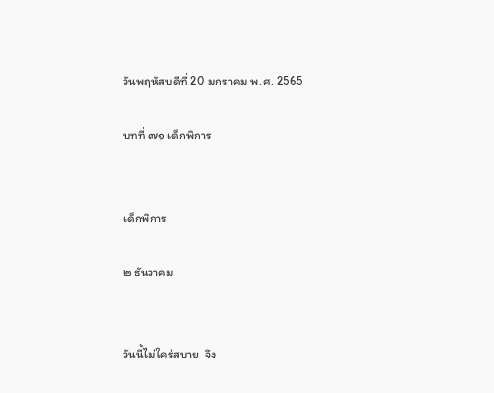วันพฤหัสบดีที่ 20 มกราคม พ.ศ. 2565

บทที่ ๗๑ เด็กพิการ


เด็กพิการ

๒ ธันวาคม


วันนี้ไม่ใคร่สบาย  จึง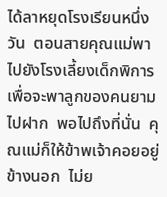ได้ลาหยุดโรงเรียนหนึ่งวัน  ตอนสายคุณแม่พาไปยังโรงเลี้ยงเด็กพิการ  เพื่อจะพาลูกของคนยามไปฝาก  พอไปถึงที่นั่น  คุณแม่ก็ให้ข้าพเจ้าคอยอยู่ข้างนอก  ไม่ย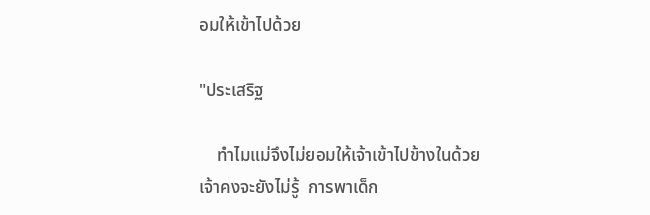อมให้เข้าไปด้วย

"ประเสริฐ

    ทำไมแม่จึงไม่ยอมให้เจ้าเข้าไปข้างในด้วย  เจ้าคงจะยังไม่รู้  การพาเด็ก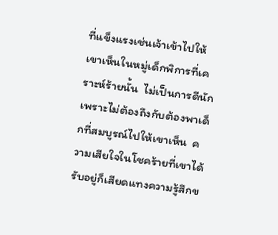ที่แข็งแรงเช่นเจ้าเข้าไปให้เขาเห็นในหมู่เด็กพิการที่เคราะห์ร้ายนั้น  ไม่เป็นการดีนัก  เพราะไม่ต้องถึงกับต้องพาเด็กที่สมบูรณ์ไปให้เขาเห็น  ความเสียใจในโชคร้ายที่เขาได้รับอยู่ก็เสียดแทงความรู้สึกข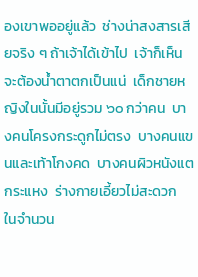องเขาพออยู่แล้ว  ช่างน่าสงสารเสียจริง ๆ ถ้าเจ้าได้เข้าไป  เจ้าก็เห็นจะต้องน้ำตาตกเป็นแน่  เด็กชายหญิงในนั้นมีอยู่รวม ๖๐ กว่าคน  บางคนโครงกระดูกไม่ตรง  บางคนแขนและเท้าโกงคด  บางคนผิวหนังแตกระแหง  ร่างกายเอี้ยวไม่สะดวก  ในจำนวน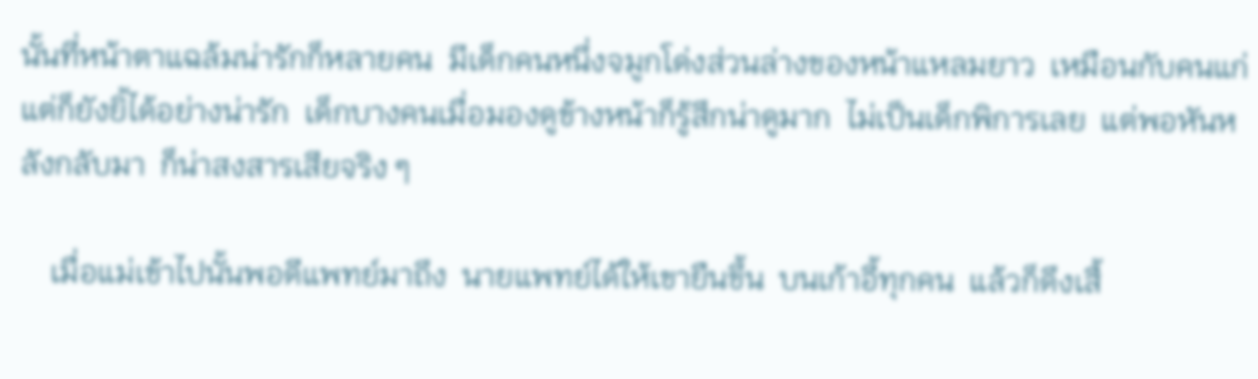นั้นที่หน้าตาแฉล้มน่ารักก็หลายคน  มีเด็กคนหนึ่งจมูกโด่งส่วนล่างของหน้าแหลมยาว  เหมือนกับคนแก่  แต่ก็ยังยิ้ได้อย่างน่ารัก  เด็กบางคนเมื่อมองดูข้างหน้าก็รู้สึกน่าดูมาก  ไม่เป็นเด็กพิการเลย  แต่พอหันหลังกลับมา  ก็น่าสงสารเสียจริง ๆ

    เมื่อแม่เข้าไปนั้นพอดีแพทย์มาถึง  นายแพทย์ได้ให้เขายืนขึ้น  บนเก้าอี้ทุกคน  แล้วก็ดึงเสื้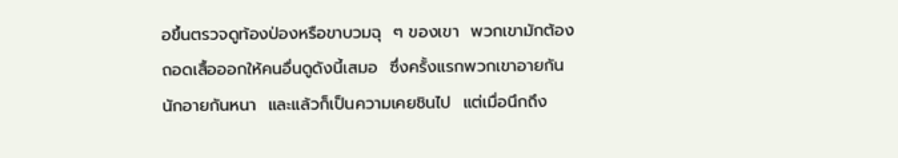อขึ้นตรวจดูท้องป่องหรือขาบวมฉุ  ๆ ของเขา  พวกเขามักต้องถอดเสื้อออกให้คนอื่นดูดังนี้เสมอ  ซึ่งครั้งแรกพวกเขาอายกันนักอายกันหนา  และแล้วก็เป็นความเคยชินไป  แต่เมื่อนึกถึง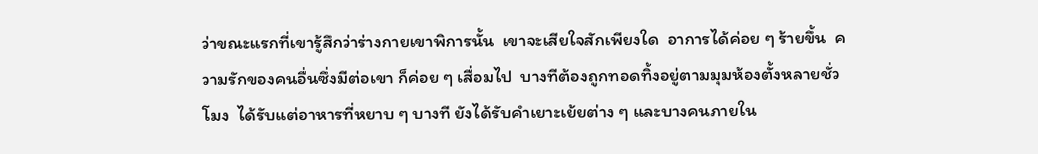ว่าขณะแรกที่เขารู้สึกว่าร่างกายเขาพิการนั้น  เขาจะเสียใจสักเพียงใด  อาการได้ค่อย ๆ ร้ายขึ้น  ความรักของคนอื่นซึ่งมีต่อเขา ก็ค่อย ๆ เสื่อมไป  บางทีต้องถูกทอดทิ้งอยู่ตามมุมห้องตั้งหลายชั่วโมง  ได้รับแต่อาหารที่หยาบ ๆ บางที ยังได้รับคำเยาะเย้ยต่าง ๆ และบางคนภายใน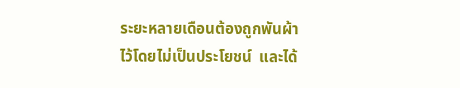ระยะหลายเดือนต้องถูกพันผ้าไว้โดยไม่เป็นประโยชน์  และได้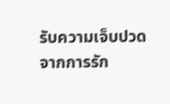รับความเจ็บปวดจากการรัก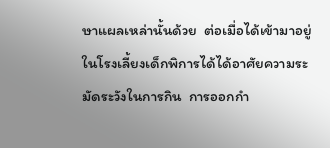ษาแผลเหล่านั้นด้วย  ต่อเมื่อได้เข้ามาอยู่ในโรงเลี้ยงเด็กพิการได้ได้อาศัยความระมัดระวังในการกิน  การออกกำ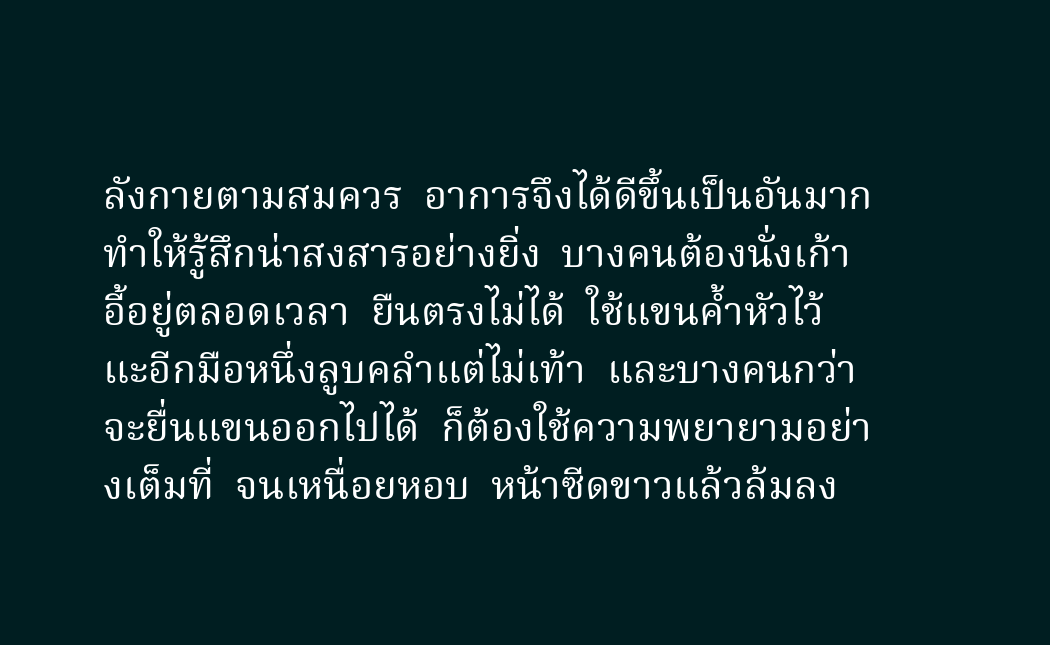ลังกายตามสมควร  อาการจึงได้ดีขึ้นเป็นอันมาก  ทำให้รู้สึกน่าสงสารอย่างยิ่ง  บางคนต้องนั่งเก้าอี้อยู่ตลอดเวลา  ยืนตรงไม่ได้  ใช้แขนค้ำหัวไว้  แะอีกมือหนึ่งลูบคลำแต่ไม่เท้า  และบางคนกว่าจะยื่นแขนออกไปได้  ก็ต้องใช้ความพยายามอย่างเต็มที่  จนเหนื่อยหอบ  หน้าซีดขาวแล้วล้มลง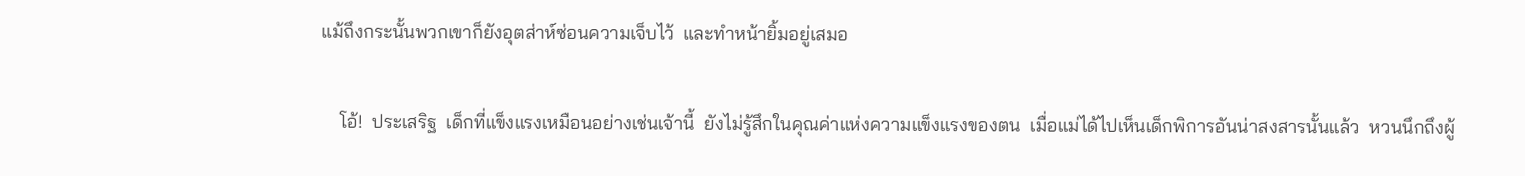แม้ถึงกระนั้นพวกเขาก็ยังอุตส่าห์ซ่อนความเจ็บไว้  และทำหน้ายิ้มอยู่เสมอ

    โอ้!  ประเสริฐ  เด็กที่แข็งแรงเหมือนอย่างเช่นเจ้านี้  ยังไม่รู้สึกในคุณค่าแห่งความแข็งแรงของตน  เมื่อแม่ได้ไปเห็นเด็กพิการอันน่าสงสารนั้นแล้ว  หวนนึกถึงผู้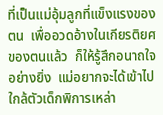ที่เป็นแม่อุ้มลูกที่แข็งแรงของตน  เพื่ออวดอ้างในเกียรติยศของตนแล้ว  ก็ให้รู้สึกอนาถใจอย่างยิ่ง  แม่อยากจะได้เข้าไปใกล้ตัวเด็กพิการเหล่า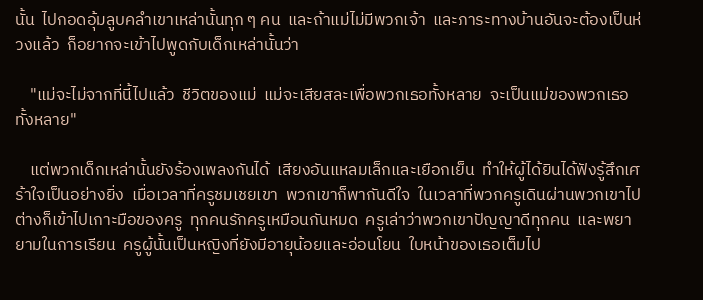นั้น  ไปกอดอุ้มลูบคลำเขาเหล่านั้นทุก ๆ คน  และถ้าแม่ไม่มีพวกเจ้า  และภาระทางบ้านอันจะต้องเป็นห่วงแล้ว  ก็อยากจะเข้าไปพูดกับเด็กเหล่านั้นว่า

    "แม่จะไม่จากที่นี้ไปแล้ว  ชีวิตของแม่  แม่จะเสียสละเพื่อพวกเธอทั้งหลาย  จะเป็นแม่ของพวกเธอทั้งหลาย"

    แต่พวกเด็กเหล่านั้นยังร้องเพลงกันได้  เสียงอันแหลมเล็กและเยือกเย็น  ทำให้ผู้ได้ยินได้ฟังรู้สึกเศร้าใจเป็นอย่างยิ่ง  เมื่อเวลาที่ครูชมเชยเขา  พวกเขาก็พากันดีใจ  ในเวลาที่พวกครูเดินผ่านพวกเขาไป ต่างก็เข้าไปเกาะมือของครู  ทุกคนรักครูเหมือนกันหมด  ครูเล่าว่าพวกเขาปัญญาดีทุกคน  และพยายามในการเรียน  ครูผู้นั้นเป็นหญิงที่ยังมีอายุน้อยและอ่อนโยน  ใบหน้าของเธอเต็มไป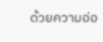ด้วยความอ่อ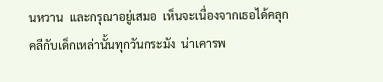นหวาน  และกรุณาอยู่เสมอ  เห็นจะเนื่องจากเธอได้คลุกคลีกับเด็กเหล่านั้นทุกวันกระมัง  น่าเคารพ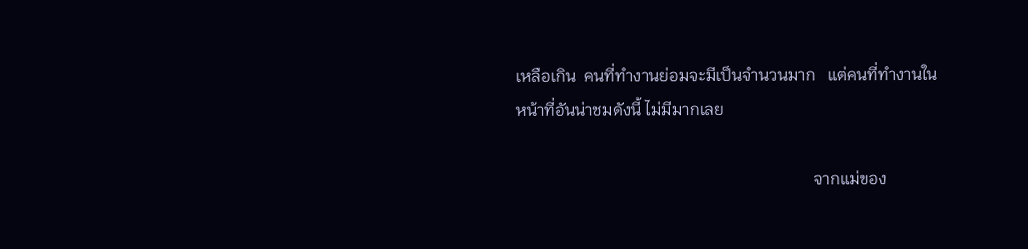เหลือเกิน  คนที่ทำงานย่อมจะมีเป็นจำนวนมาก   แต่คนที่ทำงานในหน้าที่อันน่าชมดังนี้ ไม่มีมากเลย

                                                                        จากแม่ของ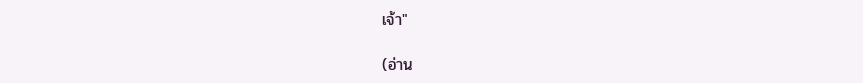เจ้า"

(อ่าน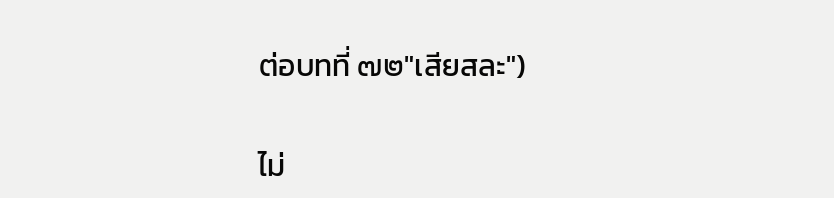ต่อบทที่ ๗๒"เสียสละ")

ไม่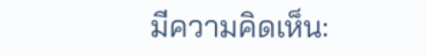มีความคิดเห็น: